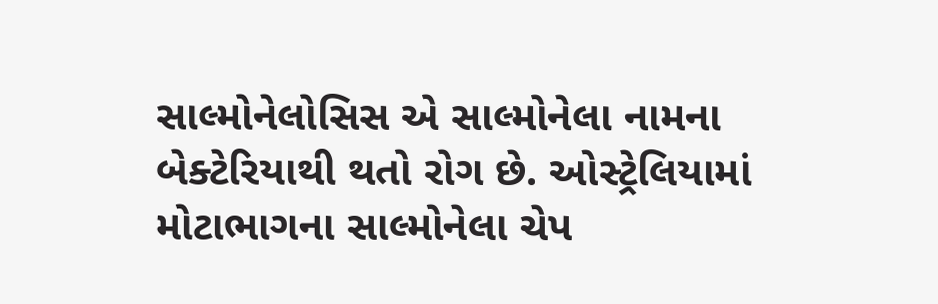સાલ્મોનેલોસિસ એ સાલ્મોનેલા નામના બેક્ટેરિયાથી થતો રોગ છે. ઓસ્ટ્રેલિયામાં મોટાભાગના સાલ્મોનેલા ચેપ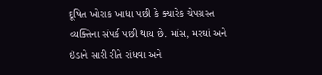દૂષિત ખોરાક ખાધા પછી કે ક્યારેક ચેપગ્રસ્ત વ્યક્તિના સંપર્ક પછી થાય છે. માંસ, મરઘાં અને ઇંડાને સારી રીતે રાંધવા અને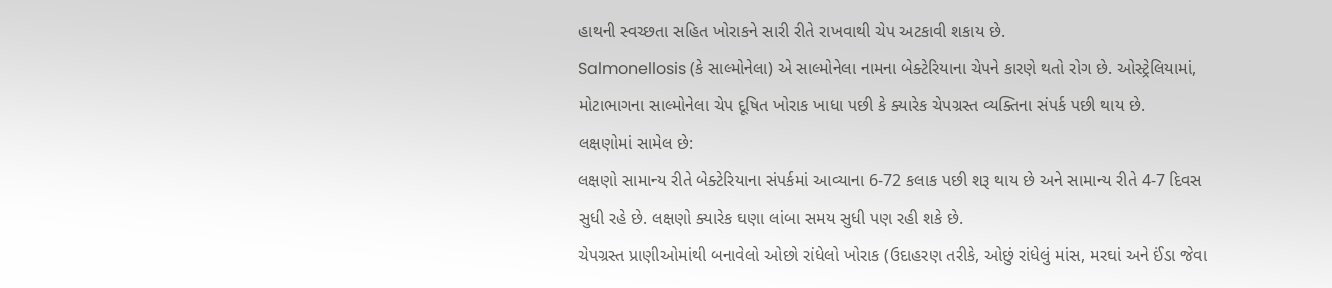હાથની સ્વચ્છતા સહિત ખોરાકને સારી રીતે રાખવાથી ચેપ અટકાવી શકાય છે.
Salmonellosis (કે સાલ્મોનેલા) એ સાલ્મોનેલા નામના બેક્ટેરિયાના ચેપને કારણે થતો રોગ છે. ઓસ્ટ્રેલિયામાં, મોટાભાગના સાલ્મોનેલા ચેપ દૂષિત ખોરાક ખાધા પછી કે ક્યારેક ચેપગ્રસ્ત વ્યક્તિના સંપર્ક પછી થાય છે.
લક્ષણોમાં સામેલ છે:
લક્ષણો સામાન્ય રીતે બેક્ટેરિયાના સંપર્કમાં આવ્યાના 6-72 કલાક પછી શરૂ થાય છે અને સામાન્ય રીતે 4-7 દિવસ સુધી રહે છે. લક્ષણો ક્યારેક ઘણા લાંબા સમય સુધી પણ રહી શકે છે.
ચેપગ્રસ્ત પ્રાણીઓમાંથી બનાવેલો ઓછો રાંધેલો ખોરાક (ઉદાહરણ તરીકે, ઓછું રાંધેલું માંસ, મરઘાં અને ઈંડા જેવા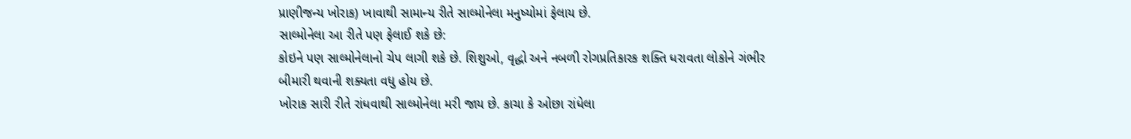પ્રાણીજન્ય ખોરાક) ખાવાથી સામાન્ય રીતે સાલ્મોનેલા મનુષ્યોમાં ફેલાય છે.
સાલ્મોનેલા આ રીતે પણ ફેલાઈ શકે છે:
કોઇને પણ સાલ્મોનેલાનો ચેપ લાગી શકે છે. શિશુઓ, વૃદ્ધો અને નબળી રોગપ્રતિકારક શક્તિ ધરાવતા લોકોને ગંભીર બીમારી થવાની શક્યતા વધુ હોય છે.
ખોરાક સારી રીતે રાંધવાથી સાલ્મોનેલા મરી જાય છે. કાચા કે ઓછા રાંધેલા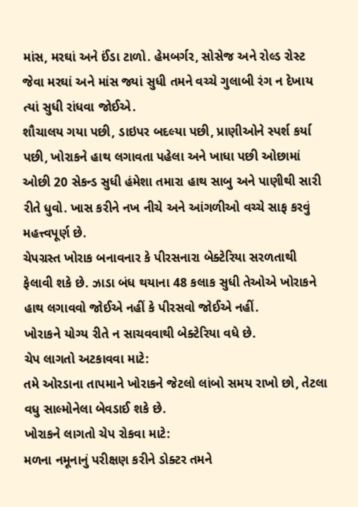માંસ, મરઘાં અને ઈંડા ટાળો. હેમબર્ગર, સોસેજ અને રોલ્ડ રોસ્ટ જેવા મરઘાં અને માંસ જ્યાં સુધી તમને વચ્ચે ગુલાબી રંગ ન દેખાય ત્યાં સુધી રાંધવા જોઈએ.
શૌચાલય ગયા પછી, ડાઇપર બદલ્યા પછી, પ્રાણીઓને સ્પર્શ કર્યા પછી, ખોરાકને હાથ લગાવતા પહેલા અને ખાધા પછી ઓછામાં ઓછી 20 સેકન્ડ સુધી હંમેશા તમારા હાથ સાબુ અને પાણીથી સારી રીતે ધુવો. ખાસ કરીને નખ નીચે અને આંગળીઓ વચ્ચે સાફ કરવું મહત્ત્વપૂર્ણ છે.
ચેપગ્રસ્ત ખોરાક બનાવનાર કે પીરસનારા બેક્ટેરિયા સરળતાથી ફેલાવી શકે છે. ઝાડા બંધ થયાના 48 કલાક સુધી તેઓએ ખોરાકને હાથ લગાવવો જોઈએ નહીં કે પીરસવો જોઈએ નહીં.
ખોરાકને યોગ્ય રીતે ન સાચવવાથી બેક્ટેરિયા વધે છે.
ચેપ લાગતો અટકાવવા માટે:
તમે ઓરડાના તાપમાને ખોરાકને જેટલો લાંબો સમય રાખો છો, તેટલા વધુ સાલ્મોનેલા બેવડાઈ શકે છે.
ખોરાકને લાગતો ચેપ રોકવા માટે:
મળના નમૂનાનું પરીક્ષણ કરીને ડોક્ટર તમને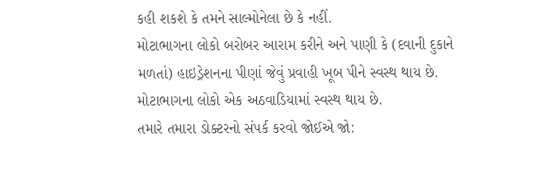કહી શકશે કે તમને સાલ્મોનેલા છે કે નહીં.
મોટાભાગના લોકો બરોબર આરામ કરીને અને પાણી કે (દવાની દુકાને મળતાં) હાઇડ્રેશનના પીણાં જેવું પ્રવાહી ખૂબ પીને સ્વસ્થ થાય છે. મોટાભાગના લોકો એક અઠવાડિયામાં સ્વસ્થ થાય છે.
તમારે તમારા ડોક્ટરનો સંપર્ક કરવો જોઈએ જો: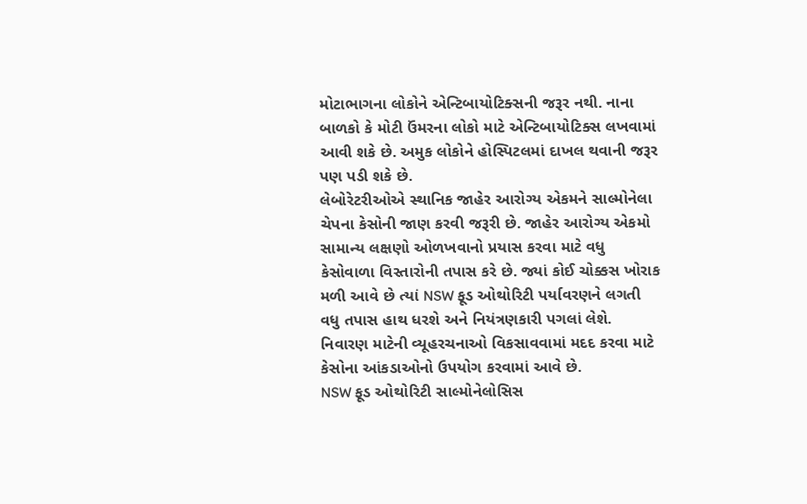મોટાભાગના લોકોને એન્ટિબાયોટિક્સની જરૂર નથી. નાના બાળકો કે મોટી ઉંમરના લોકો માટે એન્ટિબાયોટિક્સ લખવામાં આવી શકે છે. અમુક લોકોને હોસ્પિટલમાં દાખલ થવાની જરૂર પણ પડી શકે છે.
લેબોરેટરીઓએ સ્થાનિક જાહેર આરોગ્ય એકમને સાલ્મોનેલા ચેપના કેસોની જાણ કરવી જરૂરી છે. જાહેર આરોગ્ય એકમો સામાન્ય લક્ષણો ઓળખવાનો પ્રયાસ કરવા માટે વધુ કેસોવાળા વિસ્તારોની તપાસ કરે છે. જ્યાં કોઈ ચોક્કસ ખોરાક મળી આવે છે ત્યાં NSW ફૂડ ઓથોરિટી પર્યાવરણને લગતી વધુ તપાસ હાથ ધરશે અને નિયંત્રણકારી પગલાં લેશે. નિવારણ માટેની વ્યૂહરચનાઓ વિકસાવવામાં મદદ કરવા માટે કેસોના આંકડાઓનો ઉપયોગ કરવામાં આવે છે.
NSW ફૂડ ઓથોરિટી સાલ્મોનેલોસિસ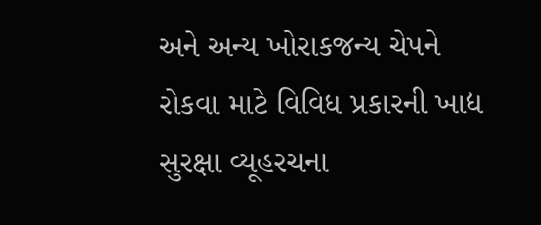અને અન્ય ખોરાકજન્ય ચેપને રોકવા માટે વિવિધ પ્રકારની ખાદ્ય સુરક્ષા વ્યૂહરચના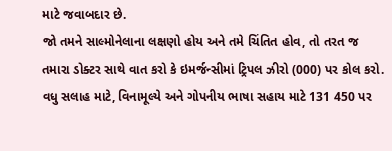માટે જવાબદાર છે.
જો તમને સાલ્મોનેલાના લક્ષણો હોય અને તમે ચિંતિત હોવ, તો તરત જ તમારા ડોક્ટર સાથે વાત કરો કે ઇમર્જન્સીમાં ટ્રિપલ ઝીરો (000) પર કોલ કરો.
વધુ સલાહ માટે, વિનામૂલ્યે અને ગોપનીય ભાષા સહાય માટે 131 450 પર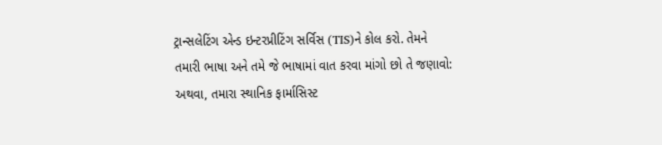ટ્રાન્સલેટિંગ એન્ડ ઇન્ટરપ્રીટિંગ સર્વિસ (TIS)ને કોલ કરો. તેમને તમારી ભાષા અને તમે જે ભાષામાં વાત કરવા માંગો છો તે જણાવો:
અથવા, તમારા સ્થાનિક ફાર્માસિસ્ટ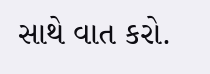સાથે વાત કરો.